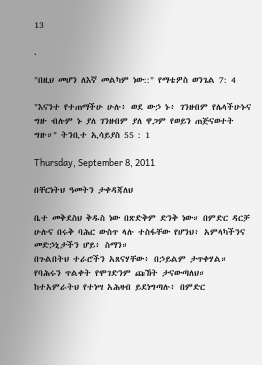13

.

"በዚህ መሆን ለእኛ መልካም ነው::" የማቴዎስ ወንጌል 7: 4

"እናንተ የተጠማችሁ ሁሉ፥ ወደ ውኃ ኑ፥ ገንዘብም የሌላችሁኑና ግዙ ብሉም ኑ ያለ ገንዘብም ያለ ዋጋም የወይን ጠጅናወተት ግዙ።" ትንቢተ ኢሳይያስ 55 : 1

Thursday, September 8, 2011

በቸርነትህ ዓመትን ታቀዳጃለህ

ቤተ መቅደስህ ቅዱስ ነው በጽድቅም ድንቅ ነው። በምድር ዳርቻ ሁሉና በሩቅ ባሕር ውስጥ ላሉ ተስፋቸው የሆንህ፥ አምላካችንና መድኃኒታችን ሆይ፥ ስማን።
በጉልበትህ ተራሮችን አጸናሃቸው፥ በኃይልም ታጥቀሃል።
የባሕሩን ጥልቀት የሞገድንም ጩኸት ታናውጣለህ።
ከተአምራትህ የተነሣ አሕዛብ ይደነግጣሉ፥ በምድር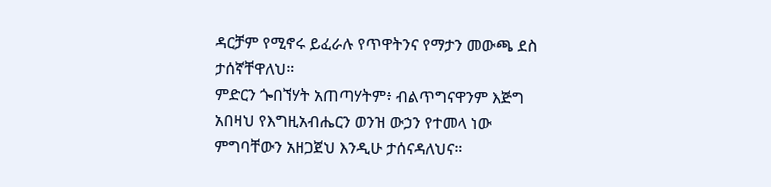ዳርቻም የሚኖሩ ይፈራሉ የጥዋትንና የማታን መውጫ ደስ ታሰኛቸዋለህ።
ምድርን ጐበኘሃት አጠጣሃትም፥ ብልጥግናዋንም እጅግ አበዛህ የእግዚአብሔርን ወንዝ ውኃን የተመላ ነው ምግባቸውን አዘጋጀህ እንዲሁ ታሰናዳለህና።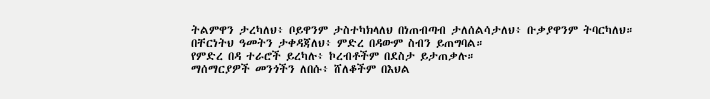ትልምዋን ታረካለህ፥ ቦይዋንም ታስተካክላለህ በነጠብጣብ ታለሰልሳታለህ፥ ቡቃያዋንም ትባርካለህ።
በቸርነትህ ዓመትን ታቀዳጃለህ፥ ምድረ በዳውም ስብን ይጠግባል።
የምድረ በዳ ተራሮች ይረካሉ፥ ኮረብቶችም በደስታ ይታጠቃሉ።
ማሰማርያዎች መንጎችን ለበሱ፥ ሸለቆችም በእህል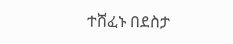ተሸፈኑ በደስታ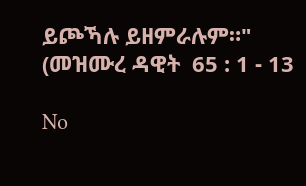ይጮኻሉ ይዘምራሉም።"
(መዝሙረ ዳዊት  65 : 1 - 13

No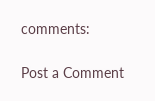comments:

Post a Comment